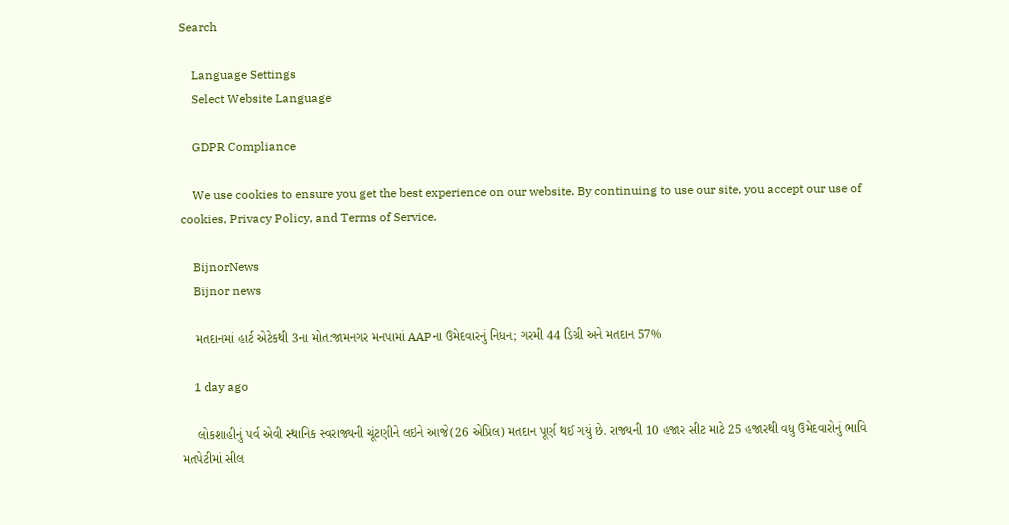Search

    Language Settings
    Select Website Language

    GDPR Compliance

    We use cookies to ensure you get the best experience on our website. By continuing to use our site, you accept our use of cookies, Privacy Policy, and Terms of Service.

    BijnorNews
    Bijnor news

    મતદાનમાં હાર્ટ એટેકથી 3ના મોત:જામનગર મનપામાં AAPના ઉમેદવારનું નિધન; ગરમી 44 ડિગ્રી અને મતદાન 57%

    1 day ago

    લોકશાહીનું પર્વ એવી સ્થાનિક સ્વરાજ્યની ચૂંટણીને લઇને આજે(26 એપ્રિલ) મતદાન પૂર્ણ થઈ ગયું છે. રાજ્યની 10 હજાર સીટ માટે 25 હજારથી વધુ ઉમેદવારોનું ભાવિ મતપેટીમાં સીલ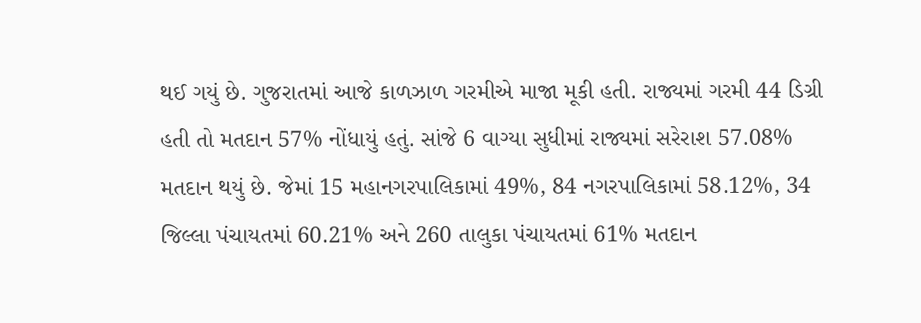થઈ ગયું છે. ગુજરાતમાં આજે કાળઝાળ ગરમીએ માજા મૂકી હતી. રાજ્યમાં ગરમી 44 ડિગ્રી હતી તો મતદાન 57% નોંધાયું હતું. સાંજે 6 વાગ્યા સુધીમાં રાજ્યમાં સરેરાશ 57.08% મતદાન થયું છે. જેમાં 15 મહાનગરપાલિકામાં 49%, 84 નગરપાલિકામાં 58.12%, 34 જિલ્લા પંચાયતમાં 60.21% અને 260 તાલુકા પંચાયતમાં 61% મતદાન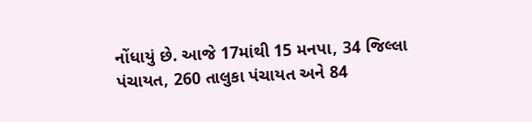નોંધાયું છે. આજે 17માંથી 15 મનપા, 34 જિલ્લા પંચાયત, 260 તાલુકા પંચાયત અને 84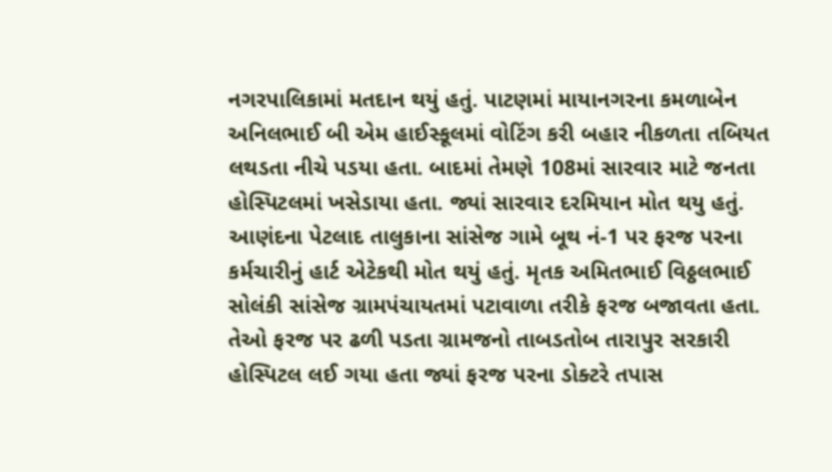નગરપાલિકામાં મતદાન થયું હતું. પાટણમાં માયાનગરના કમળાબેન અનિલભાઈ બી એમ હાઈસ્કૂલમાં વોટિંગ કરી બહાર નીકળતા તબિયત લથડતા નીચે પડયા હતા. બાદમાં તેમણે 108માં સારવાર માટે જનતા હોસ્પિટલમાં ખસેડાયા હતા. જ્યાં સારવાર દરમિયાન મોત થયુ હતું. આણંદના પેટલાદ તાલુકાના સાંસેજ ગામે બૂથ નં-1 પર ફરજ પરના કર્મચારીનું હાર્ટ એટેકથી મોત થયું હતું. મૃતક અમિતભાઈ વિઠ્ઠલભાઈ સોલંકી સાંસેજ ગ્રામપંચાયતમાં પટાવાળા તરીકે ફરજ બજાવતા હતા. તેઓ ફરજ પર ઢળી પડતા ગ્રામજનો તાબડતોબ તારાપુર સરકારી હોસ્પિટલ લઈ ગયા હતા જ્યાં ફરજ પરના ડોક્ટરે તપાસ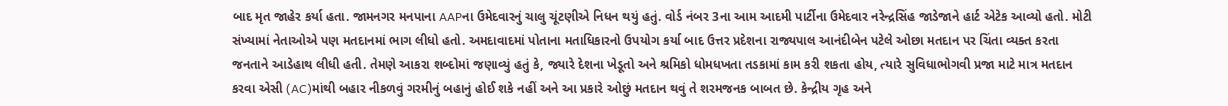બાદ મૃત જાહેર કર્યા હતા. જામનગર મનપાના AAPના ઉમેદવારનું ચાલુ ચૂંટણીએ નિધન થયું હતું. વોર્ડ નંબર 3ના આમ આદમી પાર્ટીના ઉમેદવાર નરેન્દ્રસિંહ જાડેજાને હાર્ટ એટેક આવ્યો હતો. મોટી સંખ્યામાં નેતાઓએ પણ મતદાનમાં ભાગ લીધો હતો. અમદાવાદમાં પોતાના મતાધિકારનો ઉપયોગ કર્યા બાદ ઉત્તર પ્રદેશના રાજ્યપાલ આનંદીબેન પટેલે ઓછા મતદાન પર ચિંતા વ્યક્ત કરતા જનતાને આડેહાથ લીધી હતી. તેમણે આકરા શબ્દોમાં જણાવ્યું હતું કે, જ્યારે દેશના ખેડૂતો અને શ્રમિકો ધોમધખતા તડકામાં કામ કરી શકતા હોય, ત્યારે સુવિધાભોગવી પ્રજા માટે માત્ર મતદાન કરવા એસી (AC)માંથી બહાર નીકળવું ગરમીનું બહાનું હોઈ શકે નહીં અને આ પ્રકારે ઓછું મતદાન થવું તે શરમજનક બાબત છે. કેન્દ્રીય ગૃહ અને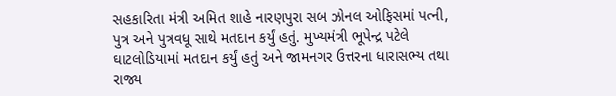સહકારિતા મંત્રી અમિત શાહે નારણપુરા સબ ઝોનલ ઓફિસમાં પત્ની, પુત્ર અને પુત્રવધૂ સાથે મતદાન કર્યું હતું. મુખ્યમંત્રી ભૂપેન્દ્ર પટેલે ઘાટલોડિયામાં મતદાન કર્યું હતું અને જામનગર ઉત્તરના ધારાસભ્ય તથા રાજ્ય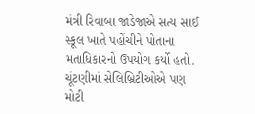મંત્રી રિવાબા જાડેજાએ સત્ય સાઈ સ્કૂલ ખાતે પહોંચીને પોતાના મતાધિકારનો ઉપયોગ કર્યો હતો. ચૂંટણીમાં સેલિબ્રિટીઓએ પણ મોટી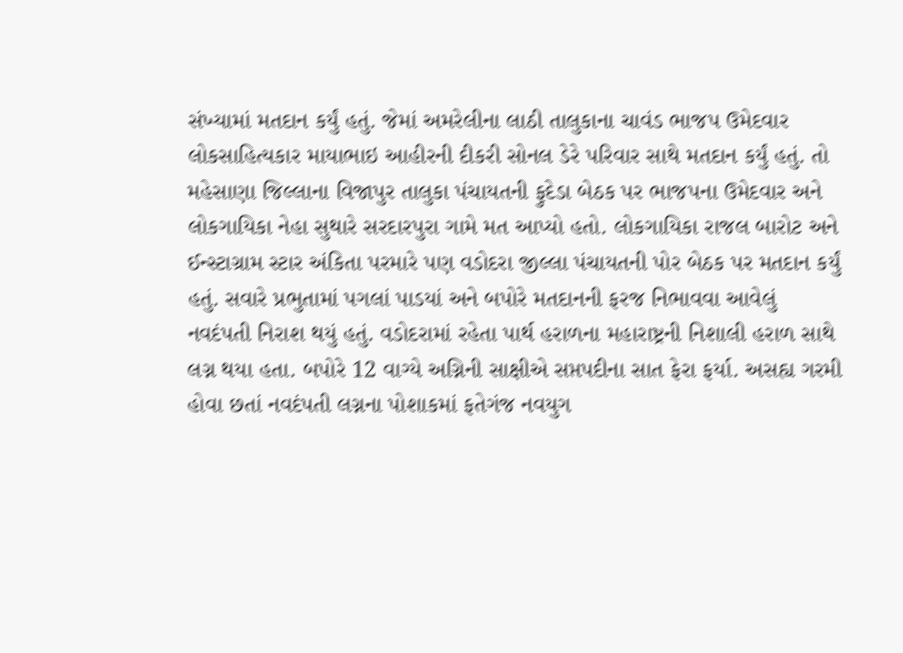સંખ્યામાં મતદાન કર્યું હતું. જેમાં અમરેલીના લાઠી તાલુકાના ચાવંડ ભાજપ ઉમેદવાર લોકસાહિત્યકાર માયાભાઇ આહીરની દીકરી સોનલ ડેરે પરિવાર સાથે મતદાન કર્યું હતું. તો મહેસાણા જિલ્લાના વિજાપુર તાલુકા પંચાયતની ફુદેડા બેઠક પર ભાજપના ઉમેદવાર અને લોકગાયિકા નેહા સુથારે સરદારપુરા ગામે મત આપ્યો હતો. લોકગાયિકા રાજલ બારોટ અને ઈન્સ્ટાગ્રામ સ્ટાર અંકિતા પરમારે પણ વડોદરા જીલ્લા પંચાયતની પોર બેઠક પર મતદાન કર્યું હતું. સવારે પ્રભુતામાં પગલાં પાડયાં અને બપોરે મતદાનની ફરજ નિભાવવા આવેલું નવદંપતી નિરાશ થયું હતું. વડોદરામાં રહેતા પાર્થ હરાળના મહારાષ્ટ્રની નિશાલી હરાળ સાથે લગ્ન થયા હતા. બપોરે 12 વાગ્યે અગ્નિની સાક્ષીએ સપ્તપદીના સાત ફેરા ફર્યા. અસહ્ય ગરમી હોવા છતાં નવદંપતી લગ્નના પોશાકમાં ફતેગંજ નવયુગ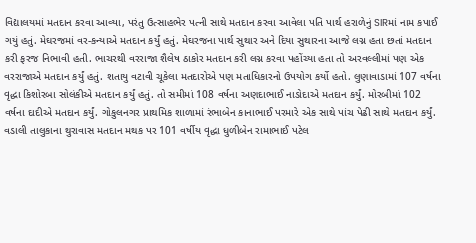વિદ્યાલયમાં મતદાન કરવા આવ્યા, પરંતુ ઉત્સાહભેર પત્ની સાથે મતદાન કરવા આવેલા પતિ પાર્થ હરાળેનું SIRમાં નામ કપાઈ ગયું હતું. મેઘરજમાં વર-કન્યાએ મતદાન કર્યું હતું. મેઘરજના પાર્થ સુથાર અને દિયા સુથારના આજે લગ્ન હતા છતાં મતદાન કરી ફરજ નિભાવી હતી. ભાચરથી વરરાજા શૈલેષ ઠાકોર મતદાન કરી લગ્ન કરવા પહોંચ્યા હતા તો અરવલ્લીમાં પણ એક વરરાજાએ મતદાન કર્યું હતું. શતાયુ વટાવી ચૂકેલા મતદારોએ પણ મતાધિકારનો ઉપયોગ કર્યો હતો. લુણાવાડામાં 107 વર્ષના વૃદ્ધા કિશોરબા સોલંકીએ મતદાન કર્યું હતું. તો સમીમાં 108 વર્ષના અણદાભાઈ નાડોદાએ મતદાન કર્યું. મોરબીમાં 102 વર્ષના દાદીએ મતદાન કર્યું. ગોકુલનગર પ્રાથમિક શાળામાં રંભાબેન કાનાભાઈ પરમારે એક સાથે પાંચ પેઢી સાથે મતદાન કર્યું. વડાલી તાલુકાના થુરાવાસ મતદાન મથક પર 101 વર્ષીય વૃદ્ધા ધુળીબેન રામાભાઈ પટેલ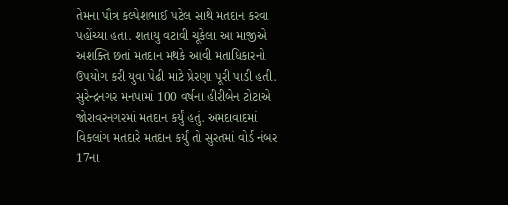તેમના પૌત્ર કલ્પેશભાઈ પટેલ સાથે મતદાન કરવા પહોંચ્યા હતા. શતાયુ વટાવી ચૂકેલા આ માજીએ અશક્તિ છતાં મતદાન મથકે આવી મતાધિકારનો ઉપયોગ કરી યુવા પેઢી માટે પ્રેરણા પૂરી પાડી હતી. સુરેન્દ્રનગર મનપામાં 100 વર્ષના હીરીબેન ટોટાએ જોરાવરનગરમાં મતદાન કર્યું હતું. અમદાવાદમાં વિકલાંગ મતદારે મતદાન કર્યું તો સુરતમાં વોર્ડ નંબર 17ના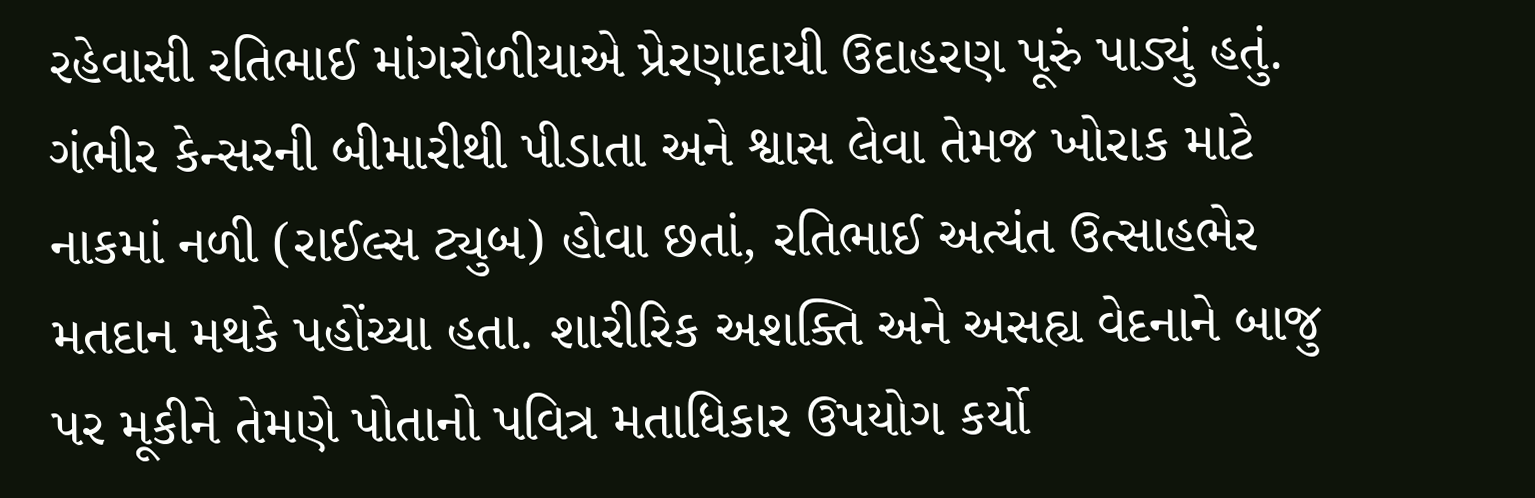રહેવાસી રતિભાઈ માંગરોળીયાએ પ્રેરણાદાયી ઉદાહરણ પૂરું પાડ્યું હતું. ગંભીર કેન્સરની બીમારીથી પીડાતા અને શ્વાસ લેવા તેમજ ખોરાક માટે નાકમાં નળી (રાઈલ્સ ટ્યુબ) હોવા છતાં, રતિભાઈ અત્યંત ઉત્સાહભેર મતદાન મથકે પહોંચ્યા હતા. શારીરિક અશક્તિ અને અસહ્ય વેદનાને બાજુ પર મૂકીને તેમણે પોતાનો પવિત્ર મતાધિકાર ઉપયોગ કર્યો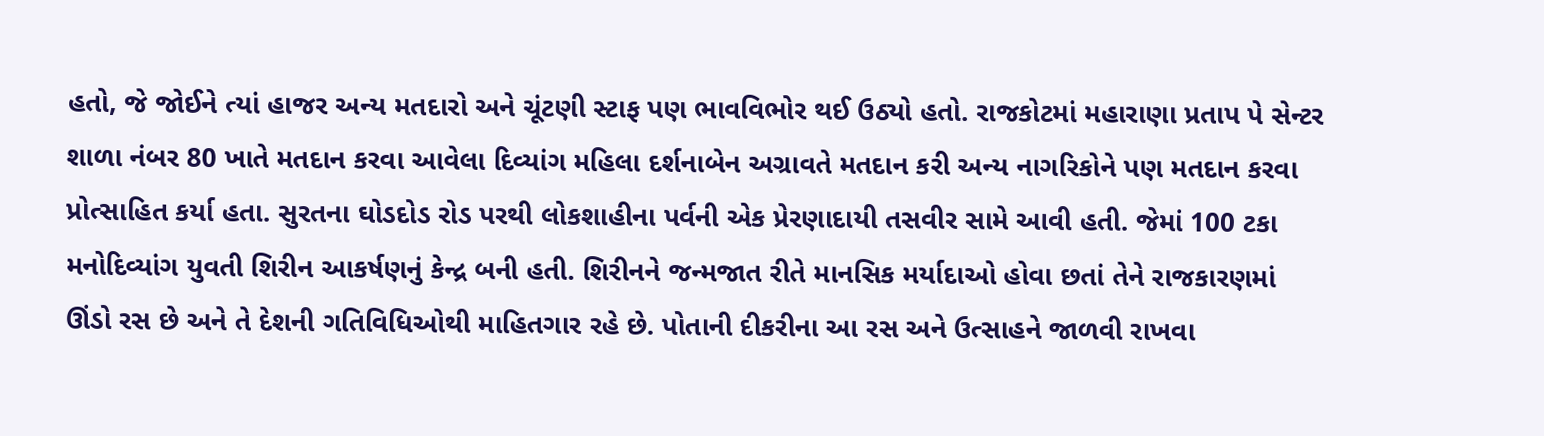હતો, જે જોઈને ત્યાં હાજર અન્ય મતદારો અને ચૂંટણી સ્ટાફ પણ ભાવવિભોર થઈ ઉઠ્યો હતો. રાજકોટમાં મહારાણા પ્રતાપ પે સેન્ટર શાળા નંબર 80 ખાતે મતદાન કરવા આવેલા દિવ્યાંગ મહિલા દર્શનાબેન અગ્રાવતે મતદાન કરી અન્ય નાગરિકોને પણ મતદાન કરવા પ્રોત્સાહિત કર્યા હતા. સુરતના ઘોડદોડ રોડ પરથી લોકશાહીના પર્વની એક પ્રેરણાદાયી તસવીર સામે આવી હતી. જેમાં 100 ટકા મનોદિવ્યાંગ યુવતી શિરીન આકર્ષણનું કેન્દ્ર બની હતી. શિરીનને જન્મજાત રીતે માનસિક મર્યાદાઓ હોવા છતાં તેને રાજકારણમાં ઊંડો રસ છે અને તે દેશની ગતિવિધિઓથી માહિતગાર રહે છે. પોતાની દીકરીના આ રસ અને ઉત્સાહને જાળવી રાખવા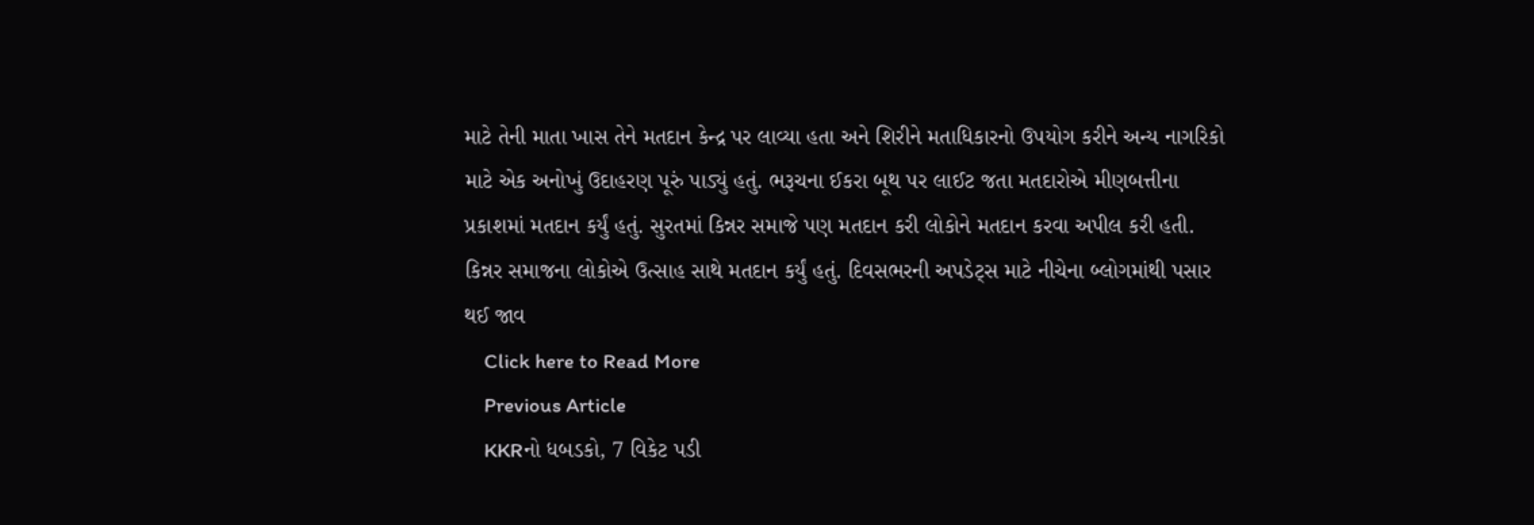માટે તેની માતા ખાસ તેને મતદાન કેન્દ્ર પર લાવ્યા હતા અને શિરીને મતાધિકારનો ઉપયોગ કરીને અન્ય નાગરિકો માટે એક અનોખું ઉદાહરણ પૂરું પાડ્યું હતું. ભરૂચના ઈકરા બૂથ પર લાઈટ જતા મતદારોએ મીણબત્તીના પ્રકાશમાં મતદાન કર્યું હતું. સુરતમાં કિન્નર સમાજે પણ મતદાન કરી લોકોને મતદાન કરવા અપીલ કરી હતી. કિન્નર સમાજના લોકોએ ઉત્સાહ સાથે મતદાન કર્યું હતું. દિવસભરની અપડેટ્સ માટે નીચેના બ્લોગમાંથી પસાર થઈ જાવ
    Click here to Read More
    Previous Article
    KKRનો ધબડકો, 7 વિકેટ પડી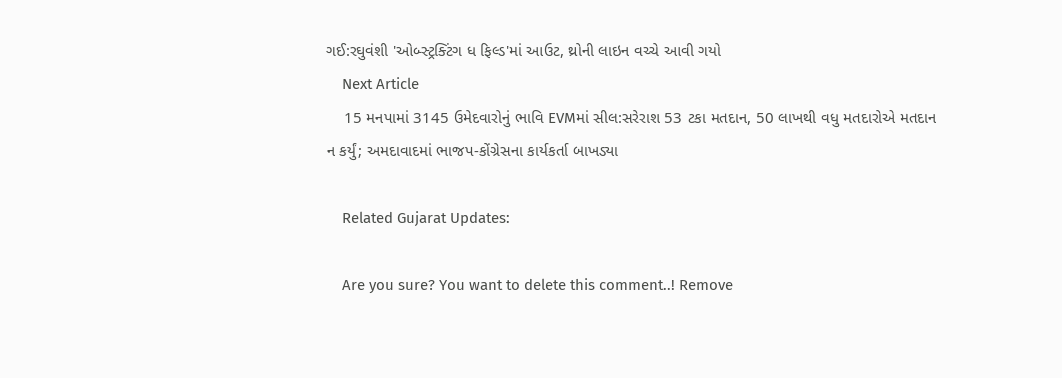ગઈ:રઘુવંશી 'ઓબ્સ્ટ્રક્ટિંગ ધ ફિલ્ડ'માં આઉટ, થ્રોની લાઇન વચ્ચે આવી ગયો
    Next Article
    15 મનપામાં 3145 ઉમેદવારોનું ભાવિ EVMમાં સીલ:સરેરાશ 53 ટકા મતદાન, 50 લાખથી વધુ મતદારોએ મતદાન ન કર્યું; અમદાવાદમાં ભાજપ-કોંગ્રેસના કાર્યકર્તા બાખડ્યા

    Related Gujarat Updates:

    Are you sure? You want to delete this comment..! Remove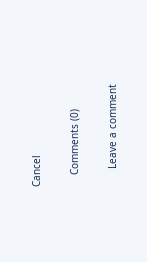Cancel

    Comments (0)

      Leave a comment